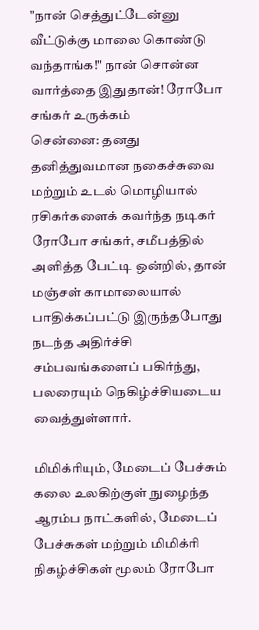"நான் செத்துட்டேன்னு வீட்டுக்கு மாலை கொண்டு வந்தாங்க!" நான் சொன்ன வார்த்தை இதுதான்! ரோபோ சங்கர் உருக்கம்
சென்னை: தனது தனித்துவமான நகைச்சுவை மற்றும் உடல் மொழியால் ரசிகர்களைக் கவர்ந்த நடிகர் ரோபோ சங்கர், சமீபத்தில் அளித்த பேட்டி ஒன்றில், தான் மஞ்சள் காமாலையால் பாதிக்கப்பட்டு இருந்தபோது நடந்த அதிர்ச்சி சம்பவங்களைப் பகிர்ந்து, பலரையும் நெகிழ்ச்சியடைய வைத்துள்ளார்.

மிமிக்ரியும், மேடைப் பேச்சும்
கலை உலகிற்குள் நுழைந்த ஆரம்ப நாட்களில், மேடைப் பேச்சுகள் மற்றும் மிமிக்ரி நிகழ்ச்சிகள் மூலம் ரோபோ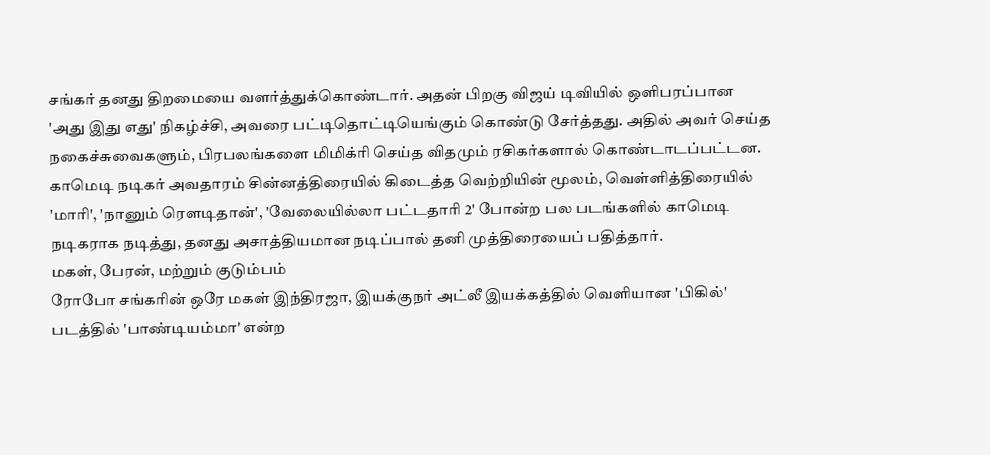சங்கர் தனது திறமையை வளர்த்துக்கொண்டார். அதன் பிறகு விஜய் டிவியில் ஒளிபரப்பான 'அது இது எது' நிகழ்ச்சி, அவரை பட்டிதொட்டியெங்கும் கொண்டு சேர்த்தது. அதில் அவர் செய்த நகைச்சுவைகளும், பிரபலங்களை மிமிக்ரி செய்த விதமும் ரசிகர்களால் கொண்டாடப்பட்டன.
காமெடி நடிகர் அவதாரம் சின்னத்திரையில் கிடைத்த வெற்றியின் மூலம், வெள்ளித்திரையில் 'மாரி', 'நானும் ரௌடிதான்', 'வேலையில்லா பட்டதாரி 2' போன்ற பல படங்களில் காமெடி நடிகராக நடித்து, தனது அசாத்தியமான நடிப்பால் தனி முத்திரையைப் பதித்தார்.
மகள், பேரன், மற்றும் குடும்பம்
ரோபோ சங்கரின் ஒரே மகள் இந்திரஜா, இயக்குநர் அட்லீ இயக்கத்தில் வெளியான 'பிகில்' படத்தில் 'பாண்டியம்மா' என்ற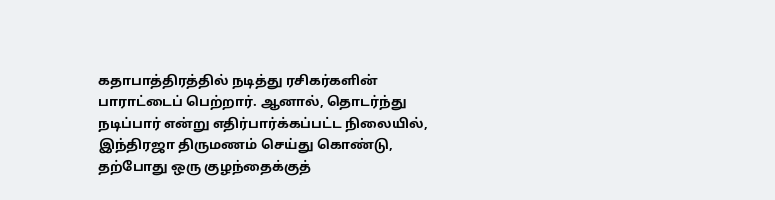கதாபாத்திரத்தில் நடித்து ரசிகர்களின் பாராட்டைப் பெற்றார். ஆனால், தொடர்ந்து நடிப்பார் என்று எதிர்பார்க்கப்பட்ட நிலையில், இந்திரஜா திருமணம் செய்து கொண்டு, தற்போது ஒரு குழந்தைக்குத்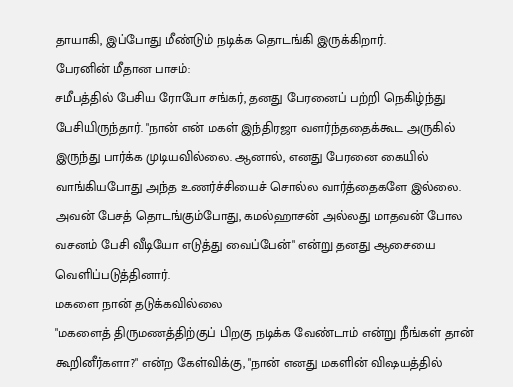தாயாகி, இப்போது மீண்டும் நடிக்க தொடங்கி இருக்கிறார்.
பேரனின் மீதான பாசம்:
சமீபத்தில் பேசிய ரோபோ சங்கர், தனது பேரனைப் பற்றி நெகிழ்ந்து பேசியிருந்தார். "நான் என் மகள் இந்திரஜா வளர்ந்ததைக்கூட அருகில் இருந்து பார்க்க முடியவில்லை. ஆனால், எனது பேரனை கையில் வாங்கியபோது அந்த உணர்ச்சியைச் சொல்ல வார்த்தைகளே இல்லை. அவன் பேசத் தொடங்கும்போது, கமல்ஹாசன் அல்லது மாதவன் போல வசனம் பேசி வீடியோ எடுத்து வைப்பேன்" என்று தனது ஆசையை வெளிப்படுத்தினார்.
மகளை நான் தடுக்கவில்லை
"மகளைத் திருமணத்திற்குப் பிறகு நடிக்க வேண்டாம் என்று நீங்கள் தான் கூறினீர்களா?" என்ற கேள்விக்கு, "நான் எனது மகளின் விஷயத்தில்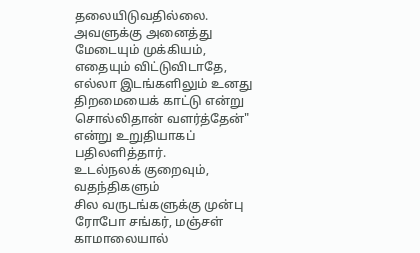தலையிடுவதில்லை. அவளுக்கு அனைத்து மேடையும் முக்கியம், எதையும் விட்டுவிடாதே, எல்லா இடங்களிலும் உனது திறமையைக் காட்டு என்று சொல்லிதான் வளர்த்தேன்" என்று உறுதியாகப் பதிலளித்தார்.
உடல்நலக் குறைவும், வதந்திகளும்
சில வருடங்களுக்கு முன்பு ரோபோ சங்கர், மஞ்சள் காமாலையால்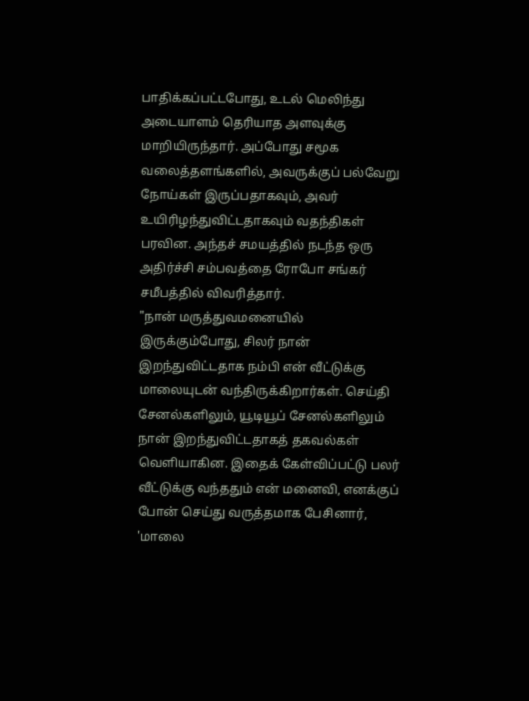பாதிக்கப்பட்டபோது, உடல் மெலிந்து அடையாளம் தெரியாத அளவுக்கு மாறியிருந்தார். அப்போது சமூக வலைத்தளங்களில், அவருக்குப் பல்வேறு நோய்கள் இருப்பதாகவும், அவர் உயிரிழந்துவிட்டதாகவும் வதந்திகள் பரவின. அந்தச் சமயத்தில் நடந்த ஒரு அதிர்ச்சி சம்பவத்தை ரோபோ சங்கர் சமீபத்தில் விவரித்தார்.
"நான் மருத்துவமனையில் இருக்கும்போது, சிலர் நான் இறந்துவிட்டதாக நம்பி என் வீட்டுக்கு மாலையுடன் வந்திருக்கிறார்கள். செய்தி சேனல்களிலும், யூடியூப் சேனல்களிலும் நான் இறந்துவிட்டதாகத் தகவல்கள் வெளியாகின. இதைக் கேள்விப்பட்டு பலர் வீட்டுக்கு வந்ததும் என் மனைவி, எனக்குப் போன் செய்து வருத்தமாக பேசினார், 'மாலை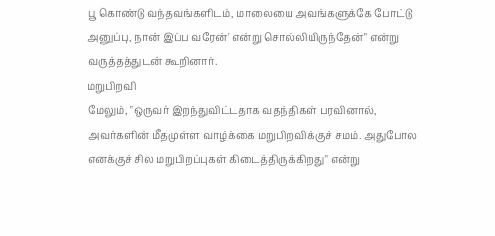பூ கொண்டு வந்தவங்களிடம், மாலையை அவங்களுக்கே போட்டு அனுப்பு, நான் இப்ப வரேன்' என்று சொல்லியிருந்தேன்" என்று வருத்தத்துடன் கூறினார்.
மறுபிறவி
மேலும், "ஒருவர் இறந்துவிட்டதாக வதந்திகள் பரவினால், அவர்களின் மீதமுள்ள வாழ்க்கை மறுபிறவிக்குச் சமம். அதுபோல எனக்குச் சில மறுபிறப்புகள் கிடைத்திருக்கிறது" என்று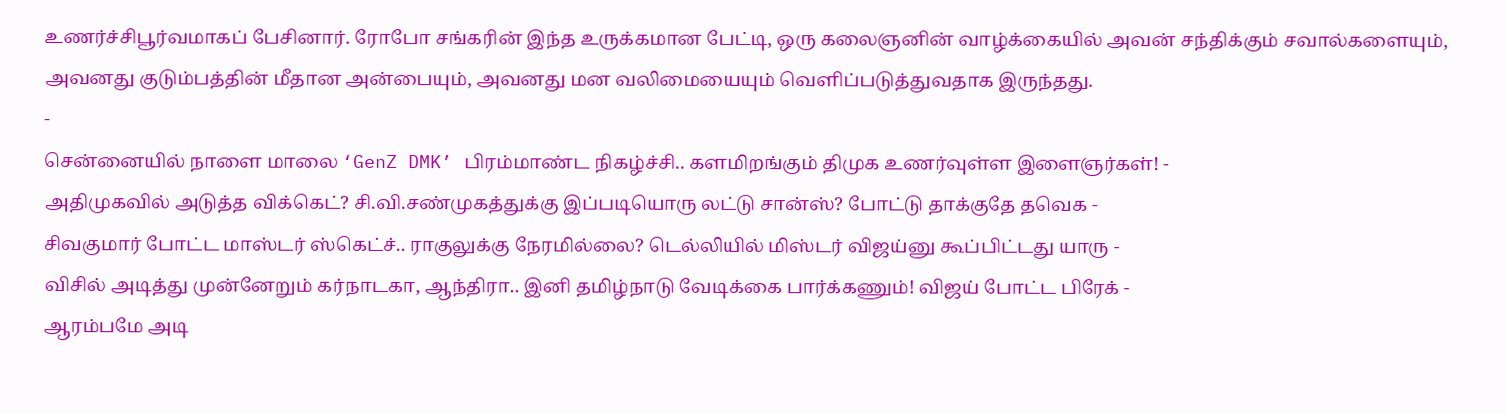உணர்ச்சிபூர்வமாகப் பேசினார். ரோபோ சங்கரின் இந்த உருக்கமான பேட்டி, ஒரு கலைஞனின் வாழ்க்கையில் அவன் சந்திக்கும் சவால்களையும், அவனது குடும்பத்தின் மீதான அன்பையும், அவனது மன வலிமையையும் வெளிப்படுத்துவதாக இருந்தது.
-
சென்னையில் நாளை மாலை ‘GenZ DMK’ பிரம்மாண்ட நிகழ்ச்சி.. களமிறங்கும் திமுக உணர்வுள்ள இளைஞர்கள்! -
அதிமுகவில் அடுத்த விக்கெட்? சி.வி.சண்முகத்துக்கு இப்படியொரு லட்டு சான்ஸ்? போட்டு தாக்குதே தவெக -
சிவகுமார் போட்ட மாஸ்டர் ஸ்கெட்ச்.. ராகுலுக்கு நேரமில்லை? டெல்லியில் மிஸ்டர் விஜய்னு கூப்பிட்டது யாரு -
விசில் அடித்து முன்னேறும் கர்நாடகா, ஆந்திரா.. இனி தமிழ்நாடு வேடிக்கை பார்க்கணும்! விஜய் போட்ட பிரேக் -
ஆரம்பமே அடி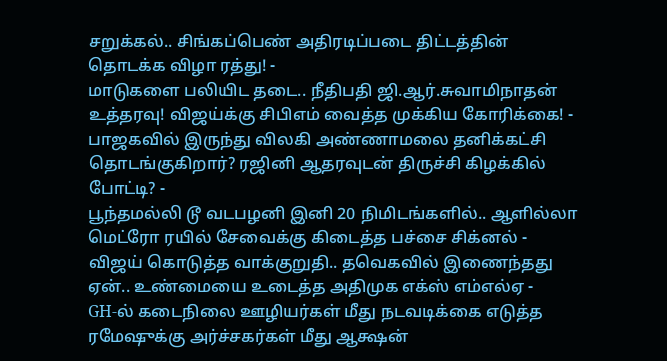சறுக்கல்.. சிங்கப்பெண் அதிரடிப்படை திட்டத்தின் தொடக்க விழா ரத்து! -
மாடுகளை பலியிட தடை.. நீதிபதி ஜி.ஆர்.சுவாமிநாதன் உத்தரவு! விஜய்க்கு சிபிஎம் வைத்த முக்கிய கோரிக்கை! -
பாஜகவில் இருந்து விலகி அண்ணாமலை தனிக்கட்சி தொடங்குகிறார்? ரஜினி ஆதரவுடன் திருச்சி கிழக்கில் போட்டி? -
பூந்தமல்லி டூ வடபழனி இனி 20 நிமிடங்களில்.. ஆளில்லா மெட்ரோ ரயில் சேவைக்கு கிடைத்த பச்சை சிக்னல் -
விஜய் கொடுத்த வாக்குறுதி.. தவெகவில் இணைந்தது ஏன்.. உண்மையை உடைத்த அதிமுக எக்ஸ் எம்எல்ஏ -
GH-ல் கடைநிலை ஊழியர்கள் மீது நடவடிக்கை எடுத்த ரமேஷுக்கு அர்ச்சகர்கள் மீது ஆக்ஷன்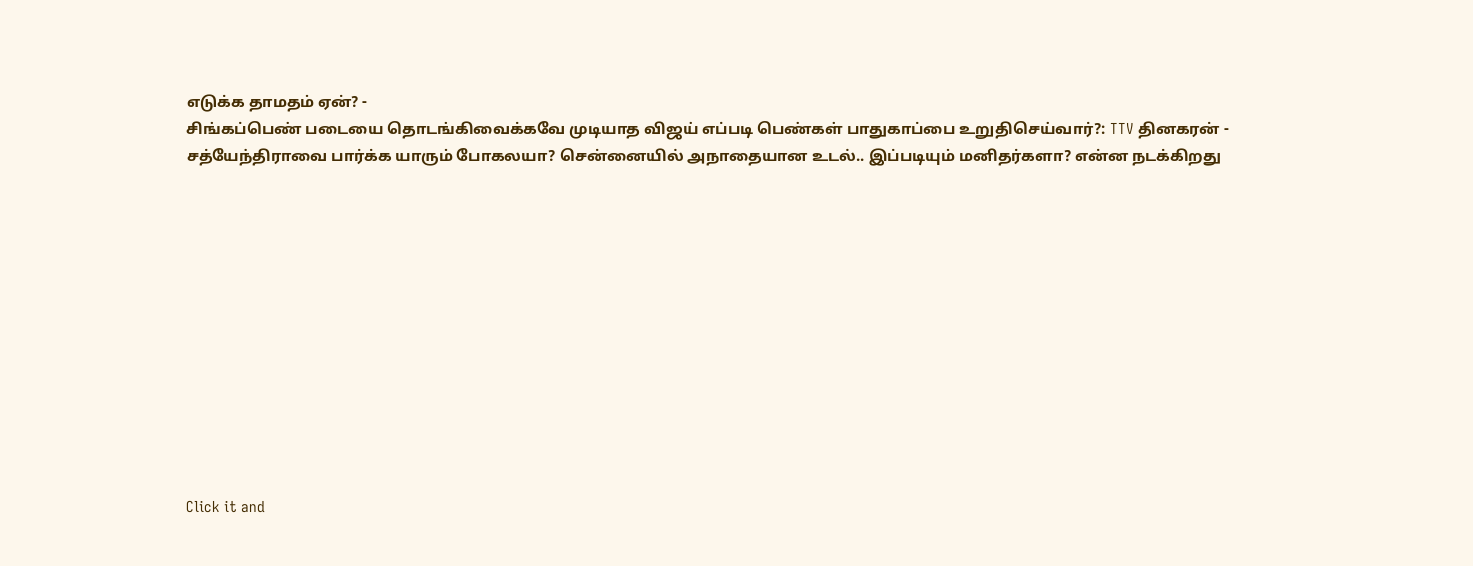எடுக்க தாமதம் ஏன்? -
சிங்கப்பெண் படையை தொடங்கிவைக்கவே முடியாத விஜய் எப்படி பெண்கள் பாதுகாப்பை உறுதிசெய்வார்?: TTV தினகரன் -
சத்யேந்திராவை பார்க்க யாரும் போகலயா? சென்னையில் அநாதையான உடல்.. இப்படியும் மனிதர்களா? என்ன நடக்கிறது












Click it and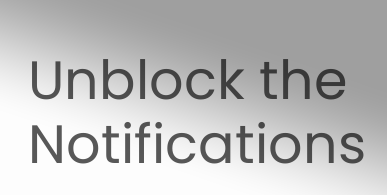Unblock the Notifications